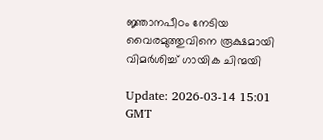ജ്ഞാനപീഠം നേടിയ വൈരമുത്തുവിനെ രൂക്ഷമായി വിമര്‍ശിച്ച് ഗായിക ചിന്മയി

Update: 2026-03-14 15:01 GMT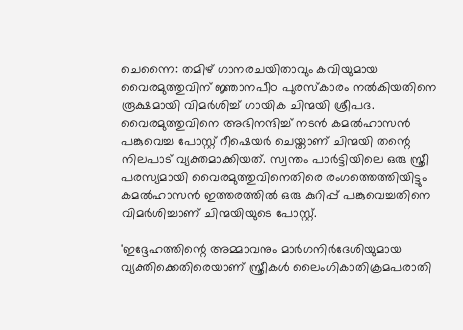ചെന്നൈ: തമിഴ് ഗാനരചയിതാവും കവിയുമായ വൈരമുത്തുവിന് ജ്ഞാനപീഠ പുരസ്‌കാരം നല്‍കിയതിനെ രൂക്ഷമായി വിമര്‍ശിച്ച് ഗായിക ചിന്മയി ശ്രീപദ. വൈരമുത്തുവിനെ അഭിനന്ദിച്ച് നടന്‍ കമല്‍ഹാസന്‍ പങ്കുവെച്ച പോസ്റ്റ് റീഷെയര്‍ ചെയ്താണ് ചിന്മയി തന്റെ നിലപാട് വ്യക്തമാക്കിയത്. സ്വന്തം പാര്‍ട്ടിയിലെ ഒരു സ്ത്രീ പരസ്യമായി വൈരമുത്തുവിനെതിരെ രംഗത്തെത്തിയിട്ടും കമല്‍ഹാസന്‍ ഇത്തരത്തില്‍ ഒരു കുറിപ്പ് പങ്കുവെച്ചതിനെ വിമര്‍ശിച്ചാണ് ചിന്മയിയുടെ പോസ്റ്റ്.

'ഇദ്ദേഹത്തിന്റെ അമ്മാവനും മാര്‍ഗനിര്‍ദേശിയുമായ വ്യക്തിക്കെതിരെയാണ് സ്ത്രീകള്‍ ലൈംഗികാതിക്രമപരാതി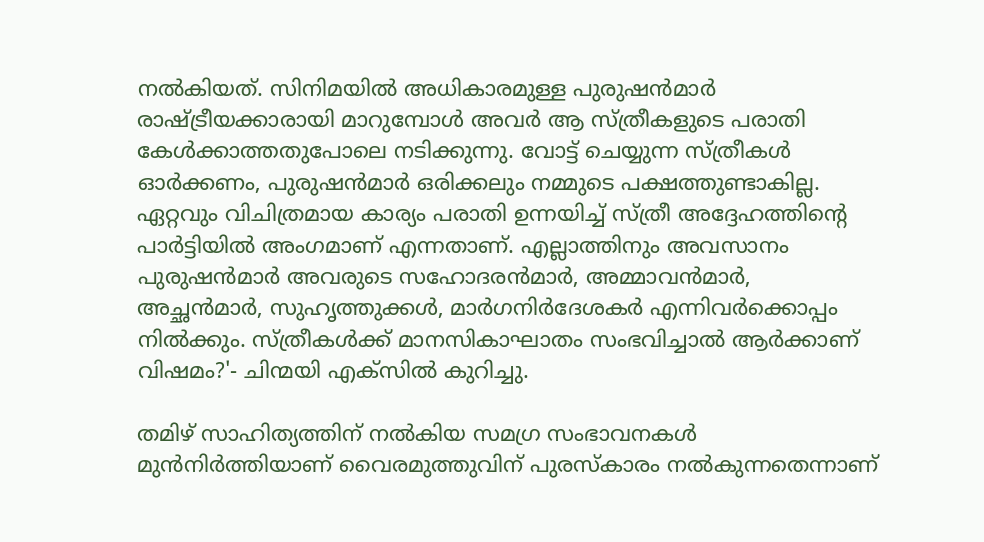നല്‍കിയത്. സിനിമയില്‍ അധികാരമുള്ള പുരുഷന്‍മാര്‍ രാഷ്ട്രീയക്കാരായി മാറുമ്പോള്‍ അവര്‍ ആ സ്ത്രീകളുടെ പരാതി കേള്‍ക്കാത്തതുപോലെ നടിക്കുന്നു. വോട്ട് ചെയ്യുന്ന സ്ത്രീകള്‍ ഓര്‍ക്കണം, പുരുഷന്‍മാര്‍ ഒരിക്കലും നമ്മുടെ പക്ഷത്തുണ്ടാകില്ല. ഏറ്റവും വിചിത്രമായ കാര്യം പരാതി ഉന്നയിച്ച് സ്ത്രീ അദ്ദേഹത്തിന്റെ പാര്‍ട്ടിയില്‍ അംഗമാണ് എന്നതാണ്. എല്ലാത്തിനും അവസാനം പുരുഷന്‍മാര്‍ അവരുടെ സഹോദരന്‍മാര്‍, അമ്മാവന്‍മാര്‍, അച്ഛന്‍മാര്‍, സുഹൃത്തുക്കള്‍, മാര്‍ഗനിര്‍ദേശകര്‍ എന്നിവര്‍ക്കൊപ്പം നില്‍ക്കും. സ്ത്രീകള്‍ക്ക് മാനസികാഘാതം സംഭവിച്ചാല്‍ ആര്‍ക്കാണ് വിഷമം?'- ചിന്മയി എക്സില്‍ കുറിച്ചു.

തമിഴ് സാഹിത്യത്തിന് നല്‍കിയ സമഗ്ര സംഭാവനകള്‍ മുന്‍നിര്‍ത്തിയാണ് വൈരമുത്തുവിന് പുരസ്‌കാരം നല്‍കുന്നതെന്നാണ്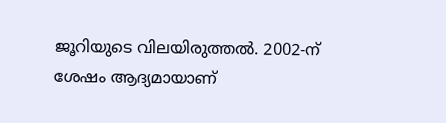ജൂറിയുടെ വിലയിരുത്തല്‍. 2002-ന് ശേഷം ആദ്യമായാണ്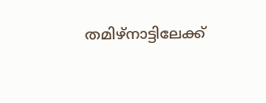തമിഴ്നാട്ടിലേക്ക്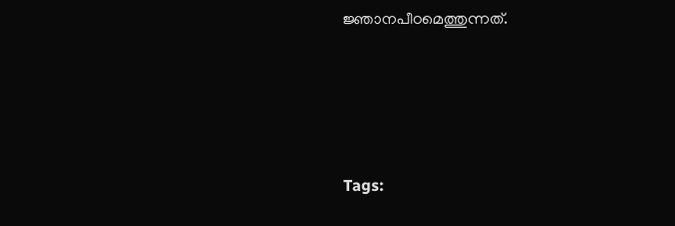ജ്ഞാനപീഠമെത്തുന്നത്.




Tags: